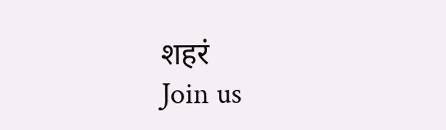शहरं
Join us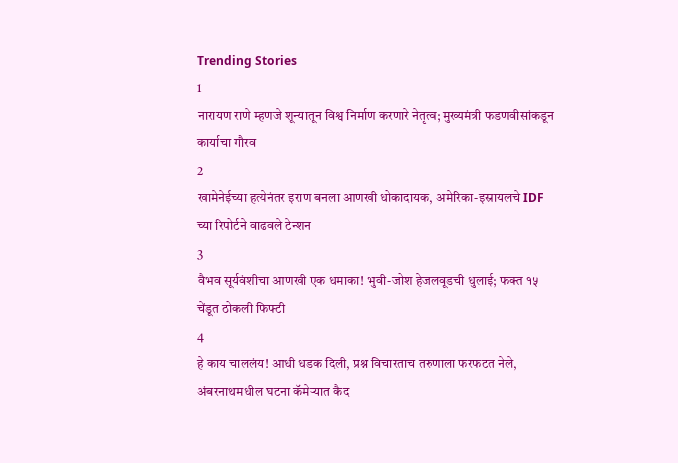Trending Stories
1
नारायण राणे म्हणजे शून्यातून विश्व निर्माण करणारे नेतृत्व; मुख्यमंत्री फडणवीसांकडून कार्याचा गौरव
2
खामेनेईच्या हत्येनंतर इराण बनला आणखी धोकादायक, अमेरिका-इस्रायलचे IDF च्या रिपोर्टने वाढवले टेन्शन
3
वैभव सूर्यवंशीचा आणखी एक धमाका! भुवी-जोश हेजलवूडची धुलाई; फक्त १५ चेंडूत ठोकली फिफ्टी
4
हे काय चाललंय! आधी धडक दिली, प्रश्न विचारताच तरुणाला फरफटत नेले, अंबरनाथमधील घटना कॅमेऱ्यात कैद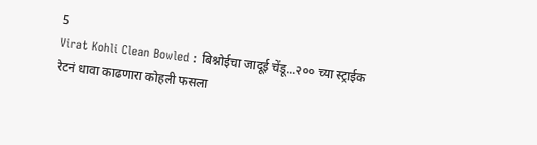5
Virat Kohli Clean Bowled : बिश्नोईचा जादूई चेंडू...२०० च्या स्ट्राईक रेटनं धावा काढणारा कोहली फसला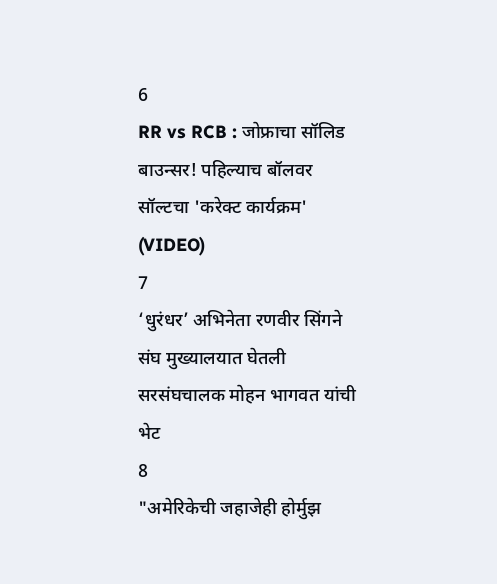6
RR vs RCB : जोफ्राचा सॉलिड बाउन्सर! पहिल्याच बॉलवर सॉल्टचा 'करेक्ट कार्यक्रम' (VIDEO)
7
‘धुरंधर’ अभिनेता रणवीर सिंगने संघ मुख्यालयात घेतली सरसंघचालक मोहन भागवत यांची भेट
8
"अमेरिकेची जहाजेही होर्मुझ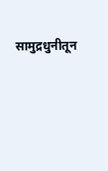सामुद्रधुनीतून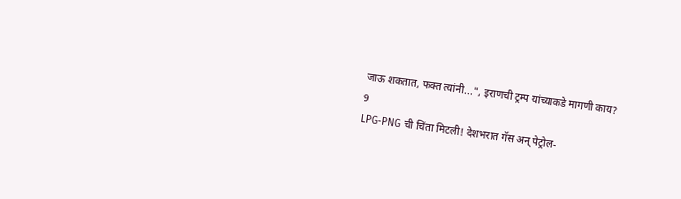जाऊ शकतात, फक्त त्यांनी...", इराणची ट्रम्प यांच्याकडे मागणी काय?
9
LPG-PNG ची चिंता मिटली! देशभरात गॅस अन् पेट्रोल-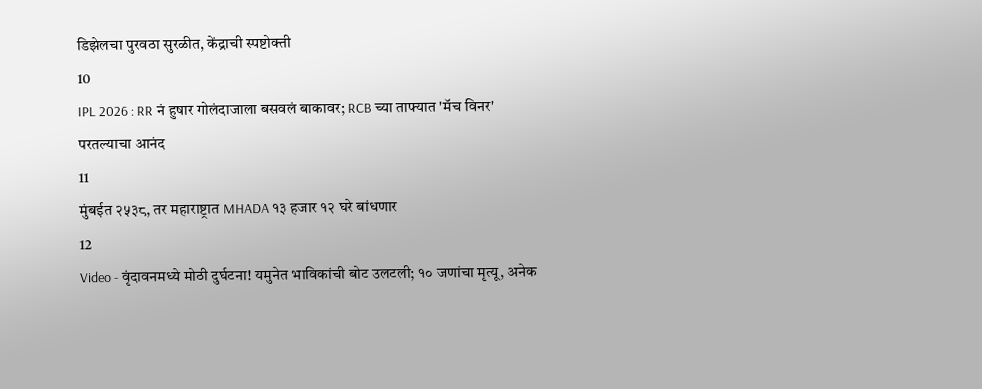डिझेलचा पुरवठा सुरळीत, केंद्राची स्पष्टोक्ती
10
IPL 2026 : RR नं हुषार गोलंदाजाला बसवलं बाकावर; RCB च्या ताफ्यात 'मॅच विनर' परतल्याचा आनंद
11
मुंबईत २५३८, तर महाराष्ट्रात MHADA १३ हजार १२ घरे बांधणार
12
Video - वृंदावनमध्ये मोठी दुर्घटना! यमुनेत भाविकांची बोट उलटली; १० जणांचा मृत्यू, अनेक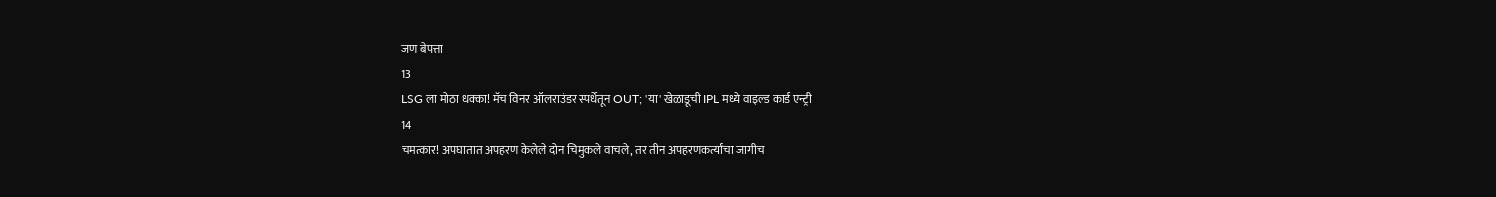जण बेपत्ता
13
LSG ला मोठा धक्का! मॅच विनर ऑलराउंडर स्पर्धेतून OUT; 'या' खेळाडूची IPL मध्ये वाइल्ड कार्ड एन्ट्री
14
चमत्कार! अपघातात अपहरण केलेले दोन चिमुकले वाचले, तर तीन अपहरणकर्त्यांचा जागीच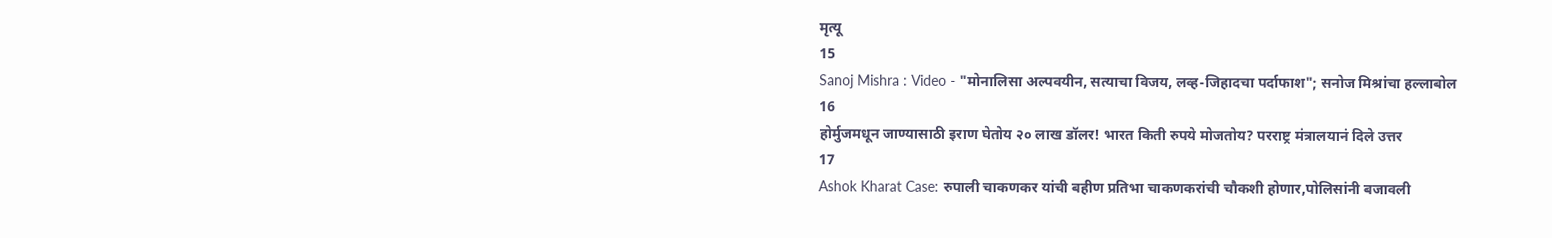मृत्यू
15
Sanoj Mishra : Video - "मोनालिसा अल्पवयीन, सत्याचा विजय, लव्ह-जिहादचा पर्दाफाश"; सनोज मिश्रांचा हल्लाबोल
16
होर्मुजमधून जाण्यासाठी इराण घेतोय २० लाख डॉलर! भारत किती रुपये मोजतोय? परराष्ट्र मंत्रालयानं दिले उत्तर
17
Ashok Kharat Case: रुपाली चाकणकर यांची बहीण प्रतिभा चाकणकरांची चौकशी होणार,पोलिसांनी बजावली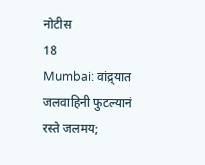नोटीस
18
Mumbai: वांद्र्यात जलवाहिनी फुटल्यानं रस्ते जलमय;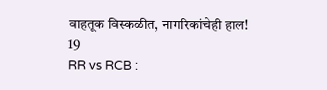वाहतूक विस्कळीत, नागरिकांचेही हाल!
19
RR vs RCB :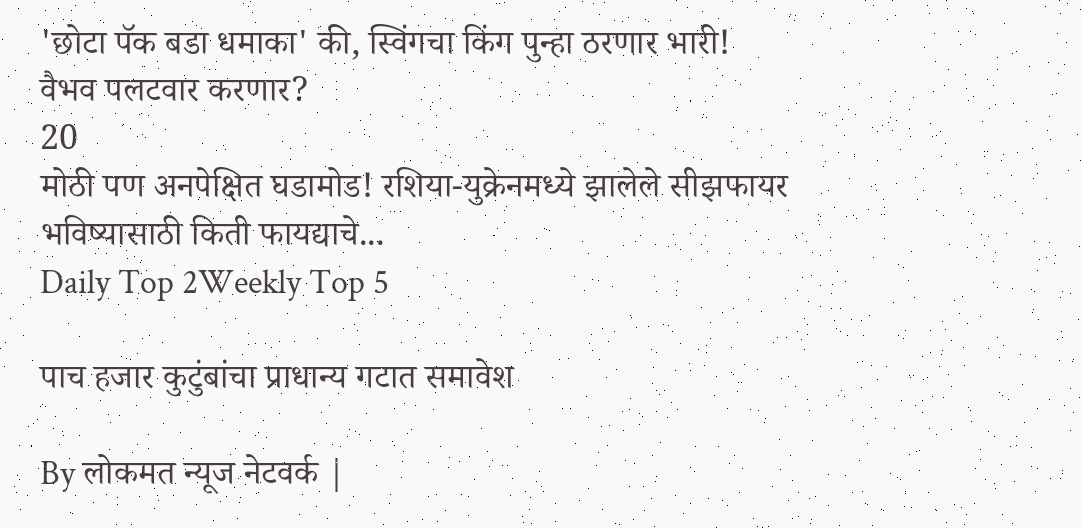'छोटा पॅक बडा धमाका' की, स्विंगचा किंग पुन्हा ठरणार भारी! वैभव पलटवार करणार?
20
मोठी पण अनपेक्षित घडामोड! रशिया-युक्रेनमध्ये झालेले सीझफायर भविष्यासाठी किती फायद्याचे...
Daily Top 2Weekly Top 5

पाच हजार कुटुंबांचा प्राधान्य गटात समावेश

By लोकमत न्यूज नेटवर्क |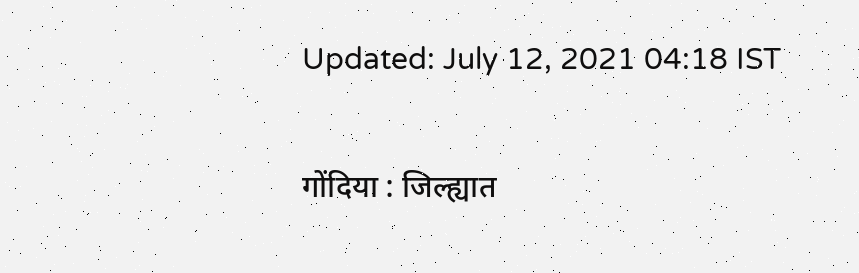Updated: July 12, 2021 04:18 IST

गोंदिया : जिल्ह्यात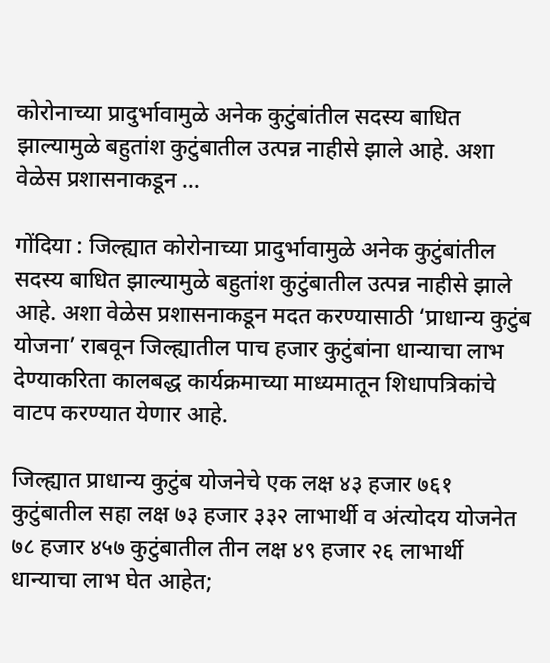कोरोनाच्या प्रादुर्भावामुळे अनेक कुटुंबांतील सदस्य बाधित झाल्यामुळे बहुतांश कुटुंबातील उत्पन्न नाहीसे झाले आहे. अशा वेळेस प्रशासनाकडून ...

गोंदिया : जिल्ह्यात कोरोनाच्या प्रादुर्भावामुळे अनेक कुटुंबांतील सदस्य बाधित झाल्यामुळे बहुतांश कुटुंबातील उत्पन्न नाहीसे झाले आहे. अशा वेळेस प्रशासनाकडून मदत करण्यासाठी ‘प्राधान्य कुटुंब योजना’ राबवून जिल्ह्यातील पाच हजार कुटुंबांना धान्याचा लाभ देण्याकरिता कालबद्ध कार्यक्रमाच्या माध्यमातून शिधापत्रिकांचे वाटप करण्यात येणार आहे.

जिल्ह्यात प्राधान्य कुटुंब योजनेचे एक लक्ष ४३ हजार ७६१ कुटुंबातील सहा लक्ष ७३ हजार ३३२ लाभार्थी व अंत्योदय योजनेत ७८ हजार ४५७ कुटुंबातील तीन लक्ष ४९ हजार २६ लाभार्थी धान्याचा लाभ घेत आहेत;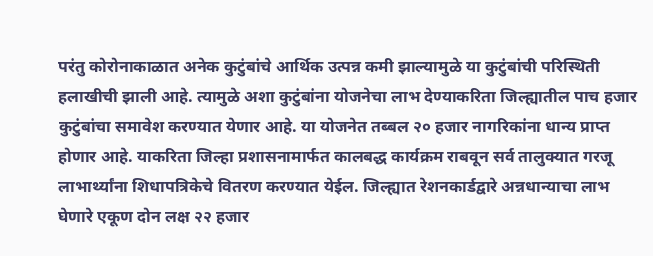परंतु कोरोनाकाळात अनेक कुटुंबांचे आर्थिक उत्पन्न कमी झाल्यामुळे या कुटुंबांची परिस्थिती हलाखीची झाली आहे. त्यामुळे अशा कुटुंबांना योजनेचा लाभ देण्याकरिता जिल्ह्यातील पाच हजार कुटुंबांचा समावेश करण्यात येणार आहे. या योजनेत तब्बल २० हजार नागरिकांना धान्य प्राप्त होणार आहे. याकरिता जिल्हा प्रशासनामार्फत कालबद्ध कार्यक्रम राबवून सर्व तालुक्यात गरजू लाभार्थ्यांना शिधापत्रिकेचे वितरण करण्यात येईल. जिल्ह्यात रेशनकार्डद्वारे अन्नधान्याचा लाभ घेणारे एकूण दोन लक्ष २२ हजार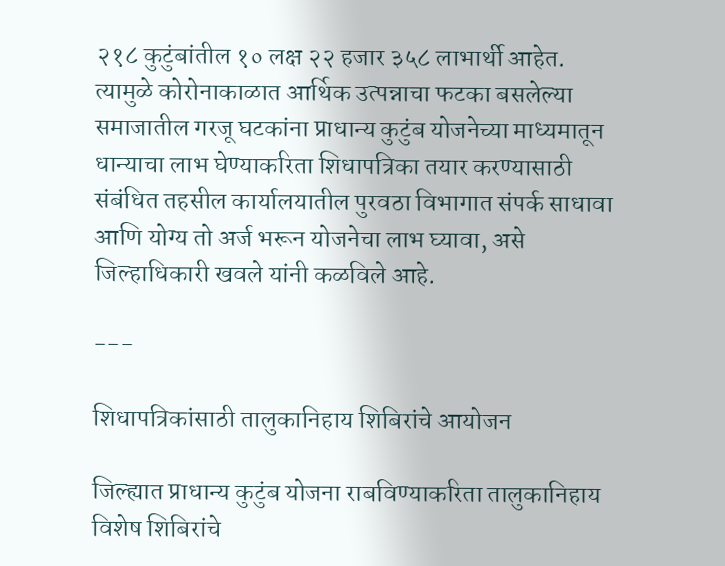२१८ कुटुंबांतील १० लक्ष २२ हजार ३५८ लाभार्थी आहेत. त्यामुळे कोरोनाकाळात आर्थिक उत्पन्नाचा फटका बसलेल्या समाजातील गरजू घटकांना प्राधान्य कुटुंब योजनेच्या माध्यमातून धान्याचा लाभ घेण्याकरिता शिधापत्रिका तयार करण्यासाठी संबंधित तहसील कार्यालयातील पुरवठा विभागात संपर्क साधावा आणि योग्य तो अर्ज भरून योजनेचा लाभ घ्यावा, असे जिल्हाधिकारी खवले यांनी कळविले आहे.

---

शिधापत्रिकांसाठी तालुकानिहाय शिबिरांचे आयोजन

जिल्ह्यात प्राधान्य कुटुंब योजना राबविण्याकरिता तालुकानिहाय विशेष शिबिरांचे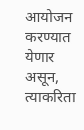आयोजन करण्यात येणार असून, त्याकरिता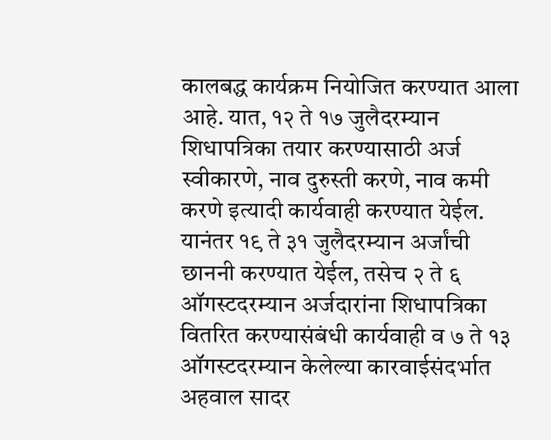कालबद्ध कार्यक्रम नियोजित करण्यात आला आहे. यात, १२ ते १७ जुलैदरम्यान शिधापत्रिका तयार करण्यासाठी अर्ज स्वीकारणे, नाव दुरुस्ती करणे, नाव कमी करणे इत्यादी कार्यवाही करण्यात येईल. यानंतर १९ ते ३१ जुलैदरम्यान अर्जांची छाननी करण्यात येईल, तसेच २ ते ६ ऑगस्टदरम्यान अर्जदारांना शिधापत्रिका वितरित करण्यासंबंधी कार्यवाही व ७ ते १३ ऑगस्टदरम्यान केलेल्या कारवाईसंदर्भात अहवाल सादर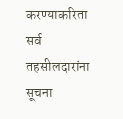करण्याकरिता सर्व तहसीलदारांना सूचना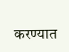करण्यात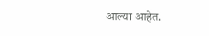आल्या आहेत.